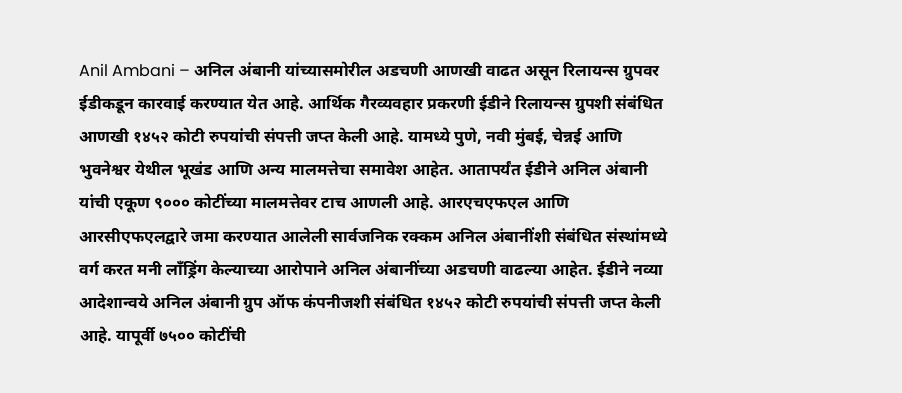Anil Ambani – अनिल अंबानी यांच्यासमोरील अडचणी आणखी वाढत असून रिलायन्स ग्रुपवर ईडीकडून कारवाई करण्यात येत आहे. आर्थिक गैरव्यवहार प्रकरणी ईडीने रिलायन्स ग्रुपशी संबंधित आणखी १४५२ कोटी रुपयांची संपत्ती जप्त केली आहे. यामध्ये पुणे, नवी मुंबई, चेन्नई आणि भुवनेश्वर येथील भूखंड आणि अन्य मालमत्तेचा समावेश आहेत. आतापर्यंत ईडीने अनिल अंबानी यांची एकूण ९००० कोटींच्या मालमत्तेवर टाच आणली आहे. आरएचएफएल आणि आरसीएफएलद्वारे जमा करण्यात आलेली सार्वजनिक रक्कम अनिल अंबानींशी संबंधित संस्थांमध्ये वर्ग करत मनी लाँड्रिंग केल्याच्या आरोपाने अनिल अंबानींच्या अडचणी वाढल्या आहेत. ईडीने नव्या आदेशान्वये अनिल अंबानी ग्रुप ऑफ कंपनीजशी संबंधित १४५२ कोटी रुपयांची संपत्ती जप्त केली आहे. यापूर्वी ७५०० कोटींची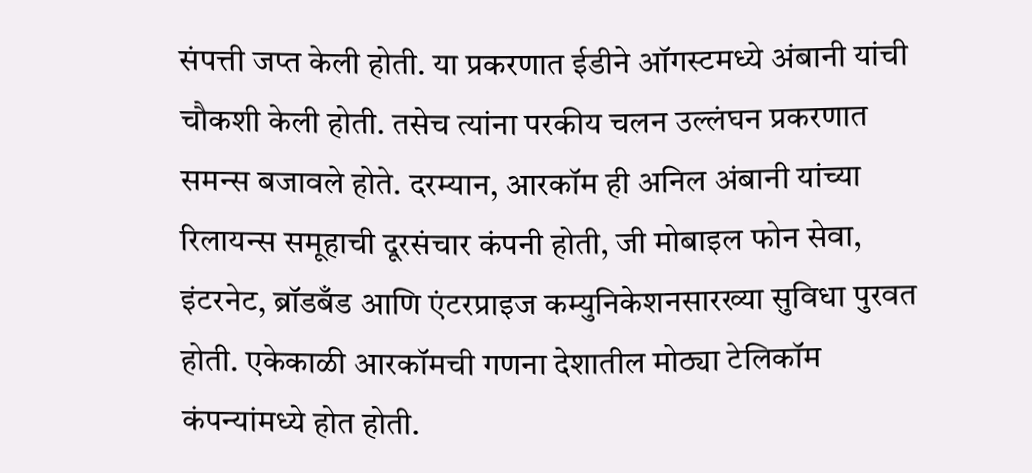संपत्ती जप्त केली होती. या प्रकरणात ईडीने ऑगस्टमध्ये अंबानी यांची चौकशी केली होती. तसेच त्यांना परकीय चलन उल्लंघन प्रकरणात समन्स बजावले होते. दरम्यान, आरकॉम ही अनिल अंबानी यांच्या रिलायन्स समूहाची दूरसंचार कंपनी होती, जी मोबाइल फोन सेवा, इंटरनेट, ब्रॉडबँड आणि एंटरप्राइज कम्युनिकेशनसारख्या सुविधा पुरवत होती. एकेकाळी आरकॉमची गणना देशातील मोठ्या टेलिकॉम कंपन्यांमध्ये होत होती.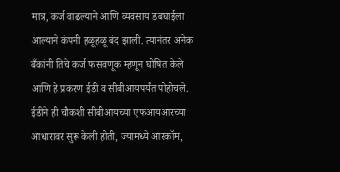मात्र, कर्ज वाढल्याने आणि व्यवसाय डबघाईला आल्याने कंपनी हळूहळू बंद झाली. त्यानंतर अनेक बँकांनी तिचे कर्ज फसवणूक म्हणून घोषित केले आणि हे प्रकरण ईडी व सीबीआयपर्यंत पोहोचले. ईडीने ही चौकशी सीबीआयच्या एफआयआरच्या आधारावर सुरू केली होती, ज्यामध्ये आरकॉम,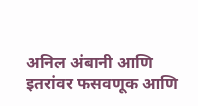अनिल अंबानी आणि इतरांवर फसवणूक आणि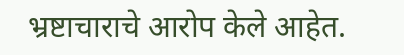भ्रष्टाचाराचे आरोप केले आहेत.